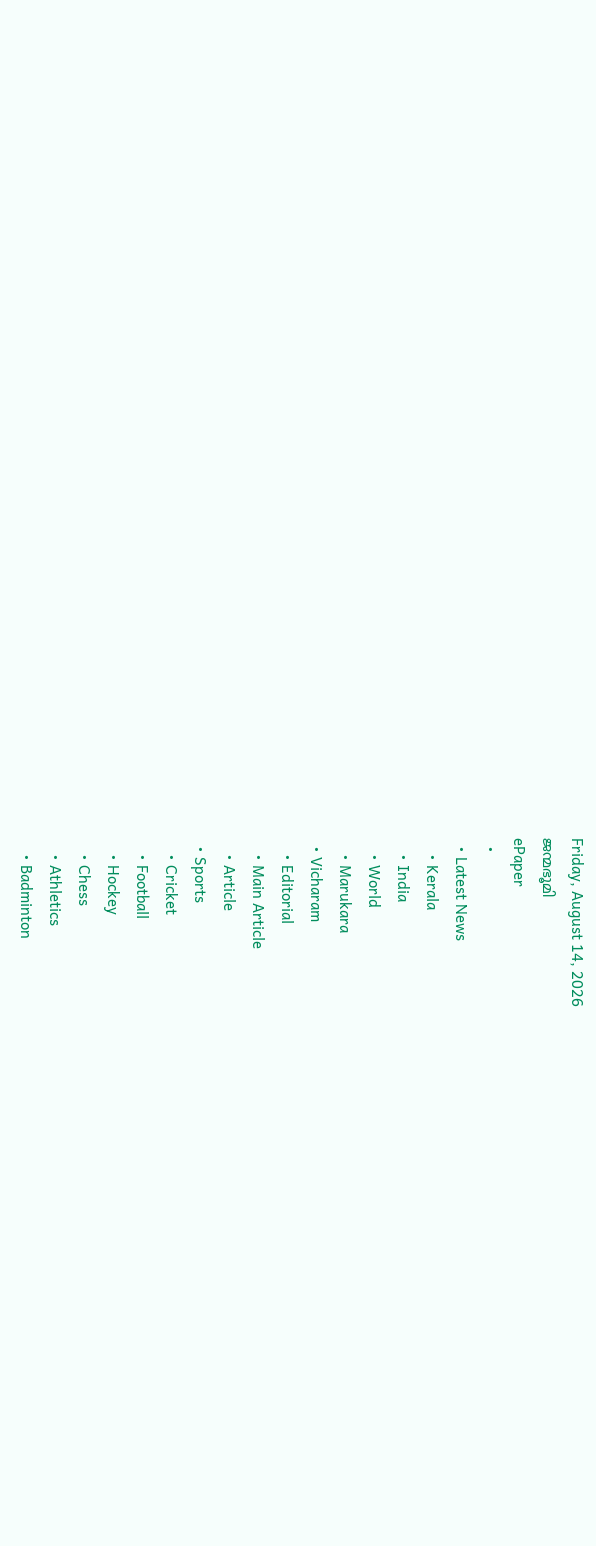Friday, August 14, 2026
ജന്മഭൂമി
ePaper
  •
  • Latest News
    • Kerala
    • India
    • World
    • Marukara
  • Vicharam
    • Editorial
    • Main Article
    • Article
  • Sports
    • Cricket
    • Football
    • Hockey
    • Chess
    • Athletics
    • Badminton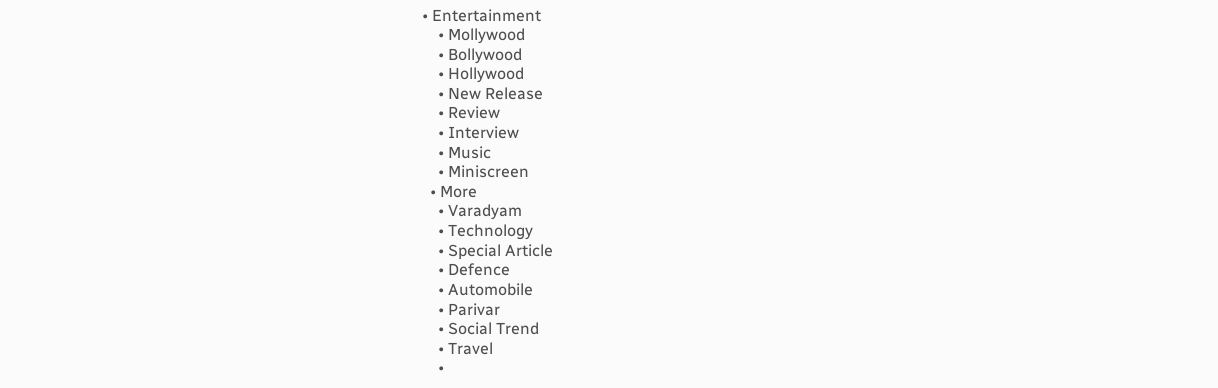• Entertainment
    • Mollywood
    • Bollywood
    • Hollywood
    • New Release
    • Review
    • Interview
    • Music
    • Miniscreen
  • More
    • Varadyam
    • Technology
    • Special Article
    • Defence
    • Automobile
    • Parivar
    • Social Trend
    • Travel
    •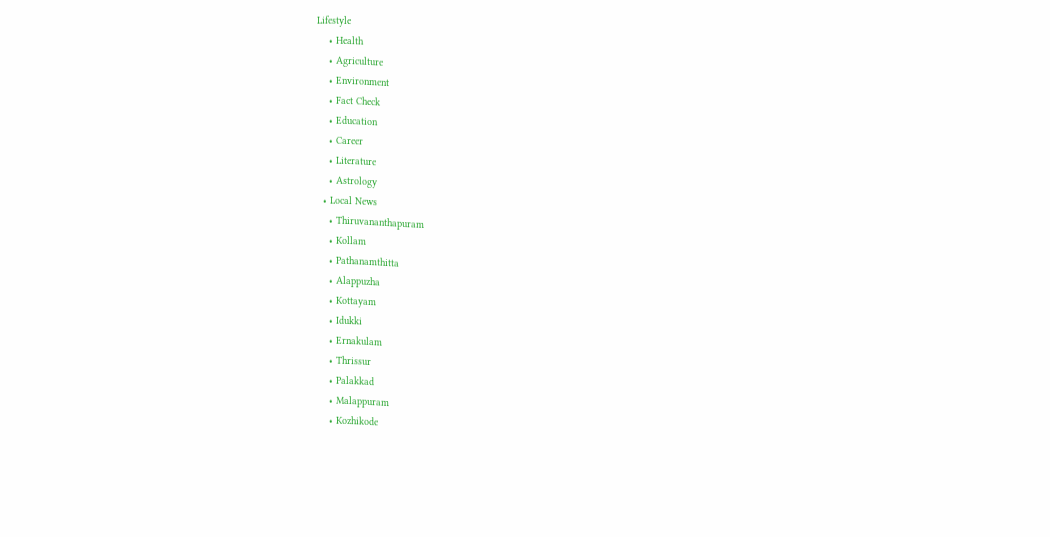Lifestyle
    • Health
    • Agriculture
    • Environment
    • Fact Check
    • Education
    • Career
    • Literature
    • Astrology
  • Local News
    • Thiruvananthapuram
    • Kollam
    • Pathanamthitta
    • Alappuzha
    • Kottayam
    • Idukki
    • Ernakulam
    • Thrissur
    • Palakkad
    • Malappuram
    • Kozhikode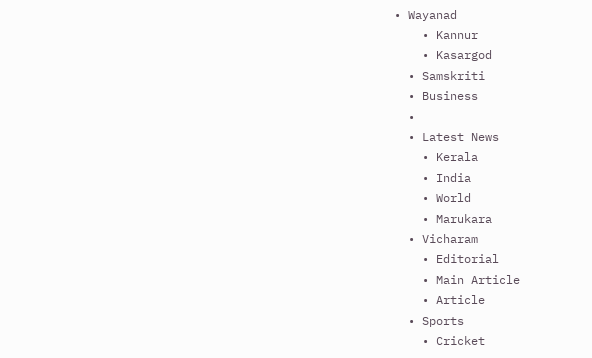• Wayanad
    • Kannur
    • Kasargod
  • Samskriti
  • Business
  •
  • Latest News
    • Kerala
    • India
    • World
    • Marukara
  • Vicharam
    • Editorial
    • Main Article
    • Article
  • Sports
    • Cricket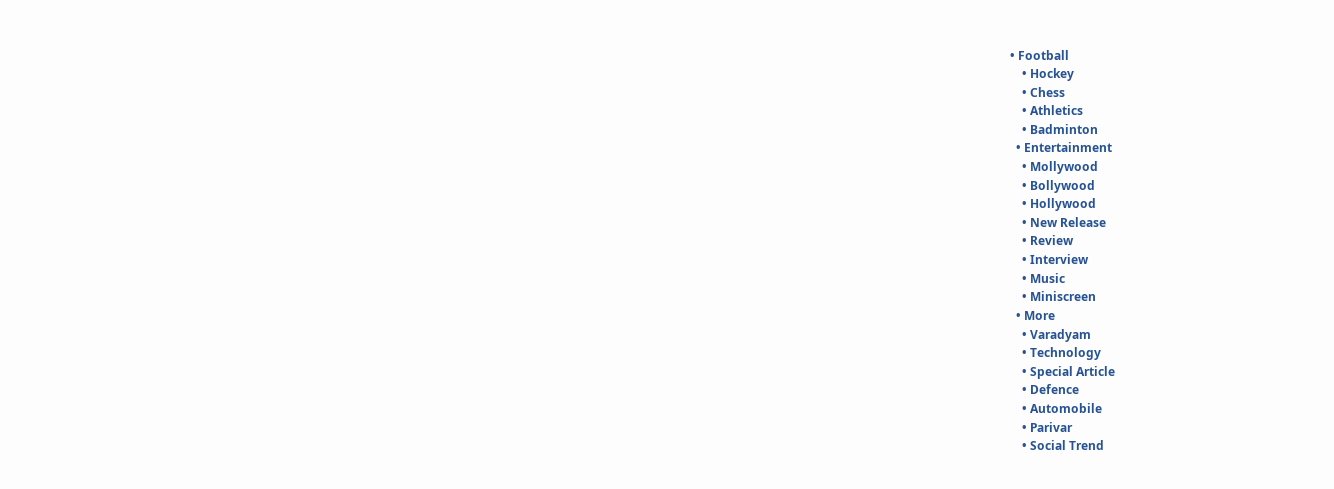• Football
    • Hockey
    • Chess
    • Athletics
    • Badminton
  • Entertainment
    • Mollywood
    • Bollywood
    • Hollywood
    • New Release
    • Review
    • Interview
    • Music
    • Miniscreen
  • More
    • Varadyam
    • Technology
    • Special Article
    • Defence
    • Automobile
    • Parivar
    • Social Trend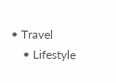• Travel
    • Lifestyle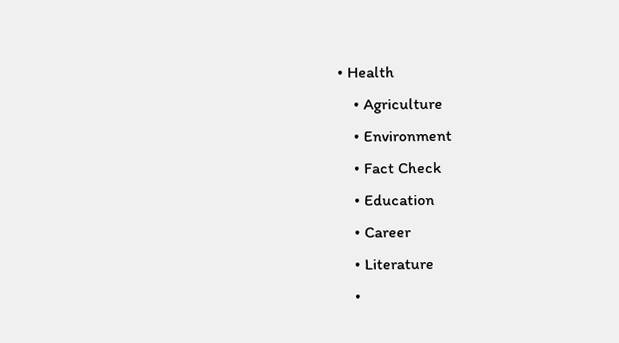• Health
    • Agriculture
    • Environment
    • Fact Check
    • Education
    • Career
    • Literature
    •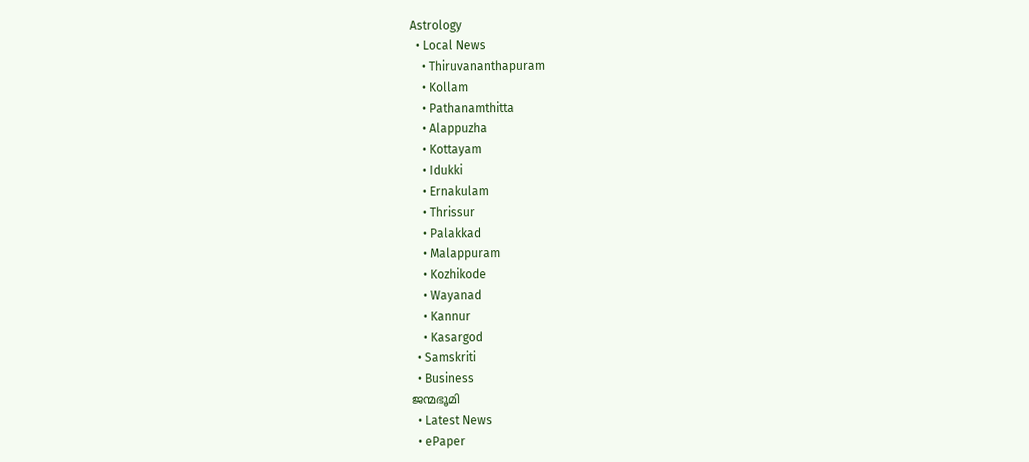Astrology
  • Local News
    • Thiruvananthapuram
    • Kollam
    • Pathanamthitta
    • Alappuzha
    • Kottayam
    • Idukki
    • Ernakulam
    • Thrissur
    • Palakkad
    • Malappuram
    • Kozhikode
    • Wayanad
    • Kannur
    • Kasargod
  • Samskriti
  • Business
ജന്മഭൂമി
  • Latest News
  • ePaper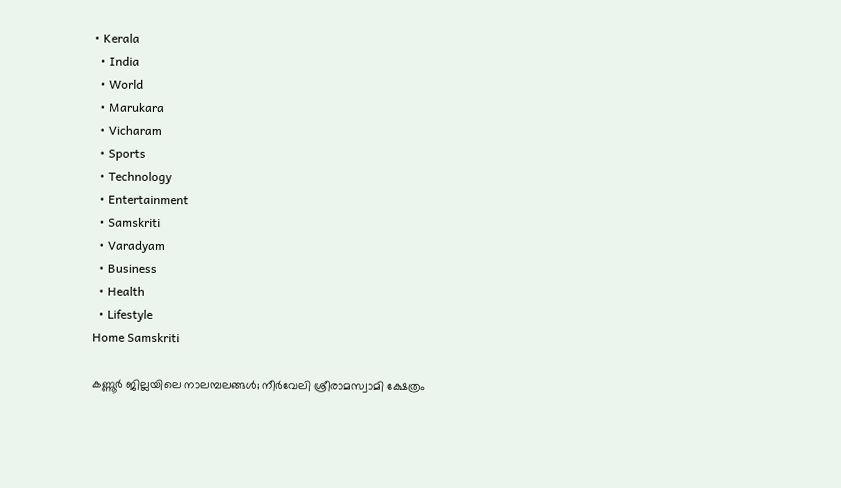• Kerala
  • India
  • World
  • Marukara
  • Vicharam
  • Sports
  • Technology
  • Entertainment
  • Samskriti
  • Varadyam
  • Business
  • Health
  • Lifestyle
Home Samskriti

കണ്ണൂര്‍ ജില്ലയിലെ നാലമ്പലങ്ങള്‍; നീര്‍വേലി ശ്രീരാമസ്വാമി ക്ഷേത്രം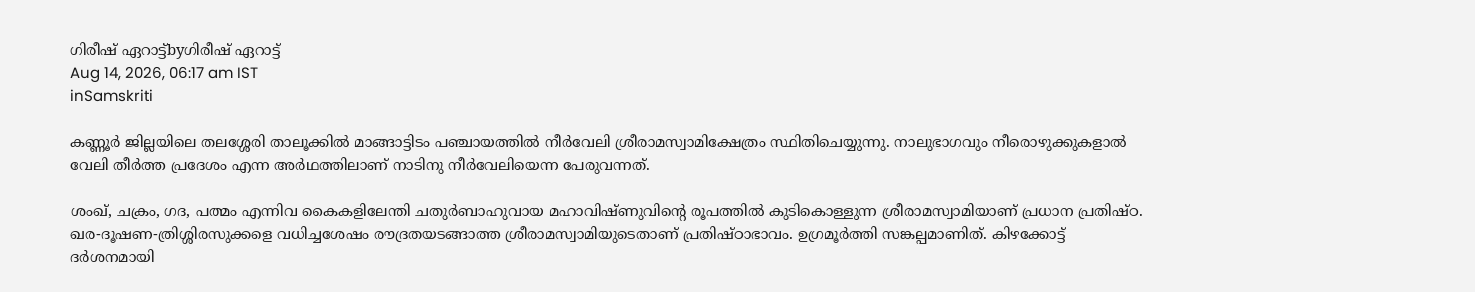ഗിരീഷ് ഏറാട്ട്byഗിരീഷ് ഏറാട്ട്
Aug 14, 2026, 06:17 am IST
inSamskriti

കണ്ണൂര്‍ ജില്ലയിലെ തലശ്ശേരി താലൂക്കില്‍ മാങ്ങാട്ടിടം പഞ്ചായത്തില്‍ നീര്‍വേലി ശ്രീരാമസ്വാമിക്ഷേത്രം സ്ഥിതിചെയ്യുന്നു. നാലുഭാഗവും നീരൊഴുക്കുകളാല്‍ വേലി തീര്‍ത്ത പ്രദേശം എന്ന അര്‍ഥത്തിലാണ് നാടിനു നീര്‍വേലിയെന്ന പേരുവന്നത്.

ശംഖ്, ചക്രം, ഗദ, പത്മം എന്നിവ കൈകളിലേന്തി ചതുര്‍ബാഹുവായ മഹാവിഷ്ണുവിന്റെ രൂപത്തില്‍ കുടികൊള്ളുന്ന ശ്രീരാമസ്വാമിയാണ് പ്രധാന പ്രതിഷ്ഠ. ഖര-ദൂഷണ-ത്രിശ്ശിരസുക്കളെ വധിച്ചശേഷം രൗദ്രതയടങ്ങാത്ത ശ്രീരാമസ്വാമിയുടെതാണ് പ്രതിഷ്ഠാഭാവം. ഉഗ്രമൂര്‍ത്തി സങ്കല്പമാണിത്. കിഴക്കോട്ട് ദര്‍ശനമായി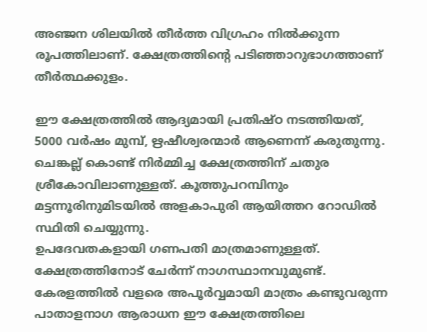അഞ്ജന ശിലയില്‍ തീര്‍ത്ത വിഗ്രഹം നില്‍ക്കുന്ന രൂപത്തിലാണ്. ക്ഷേത്രത്തിന്റെ പടിഞ്ഞാറുഭാഗത്താണ് തീര്‍ത്ഥക്കുളം.

ഈ ക്ഷേത്രത്തില്‍ ആദ്യമായി പ്രതിഷ്ഠ നടത്തിയത്, 5000 വര്‍ഷം മുമ്പ്, ഋഷീശ്വരന്മാര്‍ ആണെന്ന് കരുതുന്നു. ചെങ്കല്ല് കൊണ്ട് നിര്‍മ്മിച്ച ക്ഷേത്രത്തിന് ചതുര ശ്രീകോവിലാണുള്ളത്. കൂത്തുപറമ്പിനും മട്ടന്നൂരിനുമിടയില്‍ അളകാപുരി ആയിത്തറ റോഡില്‍ സ്ഥിതി ചെയ്യുന്നു.
ഉപദേവതകളായി ഗണപതി മാത്രമാണുള്ളത്. ക്ഷേത്രത്തിനോട് ചേര്‍ന്ന് നാഗസ്ഥാനവുമുണ്ട്. കേരളത്തില്‍ വളരെ അപൂര്‍വ്വമായി മാത്രം കണ്ടുവരുന്ന പാതാളനാഗ ആരാധന ഈ ക്ഷേത്രത്തിലെ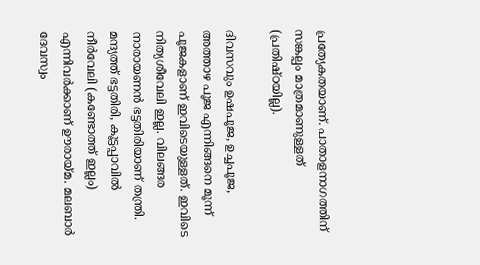പ്രത്യേകതയാണ്. പാതാളനാഗത്തിന് സങ്കല്പം മാത്രമാണുള്ളത് (പ്രതിഷ്ഠയില്ല).

ദിവസവും ഉഷപൂജ, ഉച്ചപൂജ, അത്താഴ പൂജ എന്നിങ്ങനെ മൂന്ന് പൂജകളാണ് ഇവിടെയുള്ളത്. ഇവിടെ നിത്യശീവേലി ഇല്ല. വിലങ്ങര നാരായണന്‍ ഭട്ടതിരിയാണ് തന്ത്രി. മന്ദ്യത്ത് ഭട്ടതിരി, കൂട്ടപ്പാവില്‍ നീര്‍വേലി (കണ്ടോത്ത് ഇല്ലം) എന്നിവര്‍ക്കാണ് ഊരായ്‌മ. മലബാര്‍ ദേവസ്വം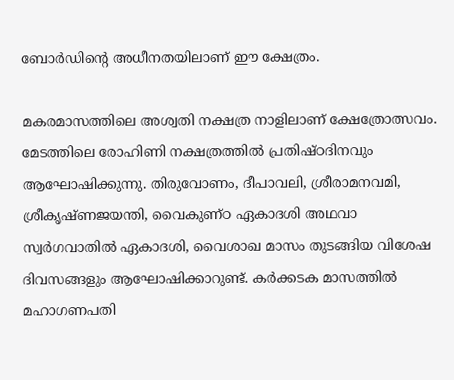ബോര്‍ഡിന്റെ അധീനതയിലാണ് ഈ ക്ഷേത്രം.

മകരമാസത്തിലെ അശ്വതി നക്ഷത്ര നാളിലാണ് ക്ഷേത്രോത്സവം. മേടത്തിലെ രോഹിണി നക്ഷത്രത്തില്‍ പ്രതിഷ്ഠദിനവും ആഘോഷിക്കുന്നു. തിരുവോണം, ദീപാവലി, ശ്രീരാമനവമി, ശ്രീകൃഷ്ണജയന്തി, വൈകുണ്ഠ ഏകാദശി അഥവാ സ്വര്‍ഗവാതില്‍ ഏകാദശി, വൈശാഖ മാസം തുടങ്ങിയ വിശേഷ ദിവസങ്ങളും ആഘോഷിക്കാറുണ്ട്. കര്‍ക്കടക മാസത്തില്‍ മഹാഗണപതി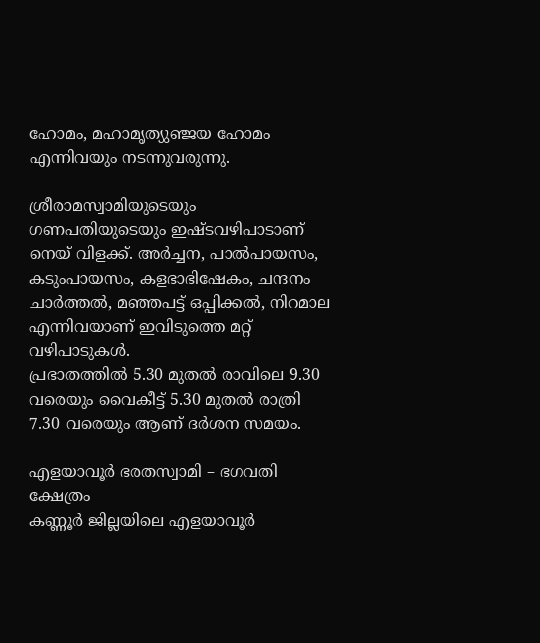ഹോമം, മഹാമൃത്യുഞ്ജയ ഹോമം എന്നിവയും നടന്നുവരുന്നു.

ശ്രീരാമസ്വാമിയുടെയും ഗണപതിയുടെയും ഇഷ്ടവഴിപാടാണ് നെയ് വിളക്ക്. അര്‍ച്ചന, പാല്‍പായസം, കടുംപായസം, കളഭാഭിഷേകം, ചന്ദനം ചാര്‍ത്തല്‍, മഞ്ഞപട്ട് ഒപ്പിക്കല്‍, നിറമാല എന്നിവയാണ് ഇവിടുത്തെ മറ്റ് വഴിപാടുകള്‍.
പ്രഭാതത്തില്‍ 5.30 മുതല്‍ രാവിലെ 9.30 വരെയും വൈകീട്ട് 5.30 മുതല്‍ രാത്രി 7.30 വരെയും ആണ് ദര്‍ശന സമയം.

എളയാവൂര്‍ ഭരതസ്വാമി – ഭഗവതി ക്ഷേത്രം
കണ്ണൂര്‍ ജില്ലയിലെ എളയാവൂര്‍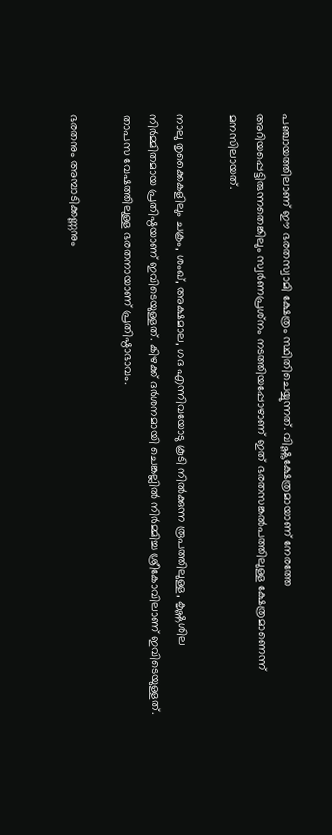പഞ്ചായത്തിലാണ് ഈ ഭരതസ്വാമി ക്ഷേത്രം സ്ഥിതിചെയ്യുന്നത്. വിഷ്ണുക്ഷേത്രമായാണ് നേരത്തേ അറിയപ്പെട്ടിരുന്നതെങ്കിലും സ്വര്‍ണപ്രശ്‌നം നടത്തിയപ്പോഴാണ് ഇത് ഭരതസങ്കല്‍പത്തിലുള്ള ക്ഷേത്രമാണെന്ന് മനസിലായത്.

നാലു തൃക്കൈകളിലും ചക്രം, ശംഖ്, അക്ഷമാല, ഗദ എന്നിവയോടു കൂടി നില്‍ക്കുന്ന രൂപത്തിലുള്ള, കൃഷ്ണശില നിര്‍മ്മിതമായ പ്രതിഷ്ഠയാണ് ഇവിടെയുള്ളത്. കിഴക്ക് ദര്‍ശനമായി ചെങ്കല്ലില്‍ നിര്‍മ്മിച്ച ശ്രീകോവിലാണ് ഇവിടെയുള്ളത്. താപസ വേഷത്തിലുള്ള ഭരതനായാണ് പ്രതിഷ്ഠാഭാവം.

ഭരതനും അമ്പാടിക്കണ്ണനും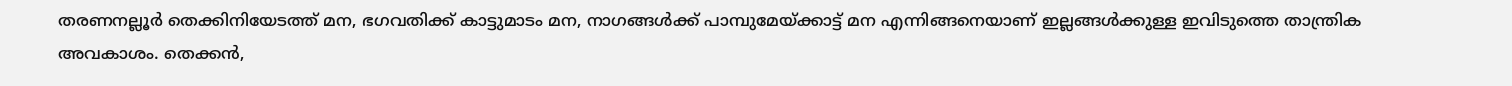തരണനല്ലൂര്‍ തെക്കിനിയേടത്ത് മന, ഭഗവതിക്ക് കാട്ടുമാടം മന, നാഗങ്ങള്‍ക്ക് പാമ്പുമേയ്‌ക്കാട്ട് മന എന്നിങ്ങനെയാണ് ഇല്ലങ്ങള്‍ക്കുള്ള ഇവിടുത്തെ താന്ത്രിക അവകാശം. തെക്കന്‍,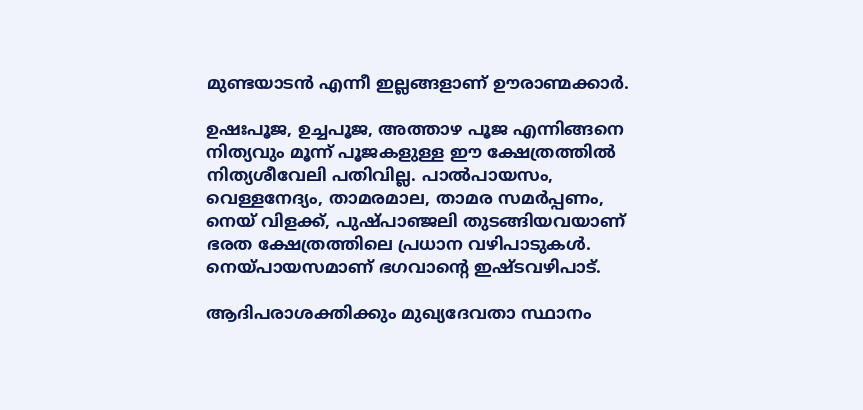മുണ്ടയാടന്‍ എന്നീ ഇല്ലങ്ങളാണ് ഊരാണ്മക്കാര്‍.

ഉഷഃപൂജ, ഉച്ചപൂജ, അത്താഴ പൂജ എന്നിങ്ങനെ നിത്യവും മൂന്ന് പൂജകളുള്ള ഈ ക്ഷേത്രത്തില്‍ നിത്യശീവേലി പതിവില്ല. പാല്‍പായസം, വെള്ളനേദ്യം, താമരമാല, താമര സമര്‍പ്പണം, നെയ് വിളക്ക്, പുഷ്പാഞ്ജലി തുടങ്ങിയവയാണ് ഭരത ക്ഷേത്രത്തിലെ പ്രധാന വഴിപാടുകള്‍. നെയ്‌പായസമാണ് ഭഗവാന്റെ ഇഷ്ടവഴിപാട്.

ആദിപരാശക്തിക്കും മുഖ്യദേവതാ സ്ഥാനം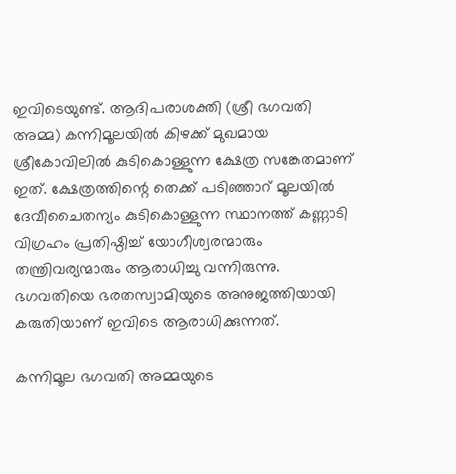ഇവിടെയുണ്ട്. ആദിപരാശക്തി (ശ്രീ ഭഗവതി അമ്മ) കന്നിമൂലയില്‍ കിഴക്ക് മുഖമായ ശ്രീകോവിലില്‍ കുടികൊള്ളുന്ന ക്ഷേത്ര സങ്കേതമാണ് ഇത്. ക്ഷേത്രത്തിന്റെ തെക്ക് പടിഞ്ഞാറ് മൂലയില്‍ ദേവീചൈതന്യം കുടികൊള്ളുന്ന സ്ഥാനത്ത് കണ്ണാടി വിഗ്രഹം പ്രതിഷ്ഠിച്ച് യോഗീശ്വരന്മാരും തന്ത്രിവര്യന്മാരും ആരാധിച്ചു വന്നിരുന്നു. ഭഗവതിയെ ഭരതസ്വാമിയുടെ അനുജത്തിയായി കരുതിയാണ് ഇവിടെ ആരാധിക്കുന്നത്.

കന്നിമൂല ഭഗവതി അമ്മയുടെ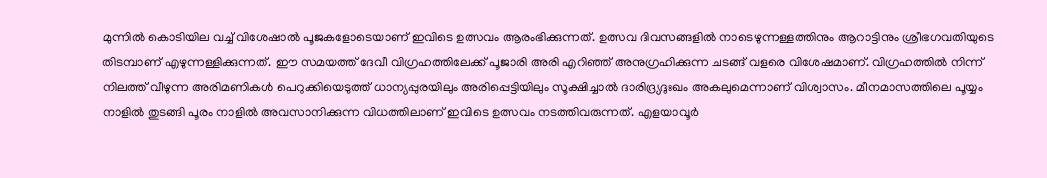മുന്നില്‍ കൊടിയില വച്ച് വിശേഷാല്‍ പൂജകളോടെയാണ് ഇവിടെ ഉത്സവം ആരംഭിക്കുന്നത്. ഉത്സവ ദിവസങ്ങളില്‍ നാടെഴുന്നള്ളത്തിനും ആറാട്ടിനും ശ്രീഭഗവതിയുടെ തിടമ്പാണ് എഴുന്നള്ളിക്കുന്നത്. ഈ സമയത്ത് ദേവീ വിഗ്രഹത്തിലേക്ക് പൂജാരി അരി എറിഞ്ഞ് അനുഗ്രഹിക്കുന്ന ചടങ്ങ് വളരെ വിശേഷമാണ്. വിഗ്രഹത്തില്‍ നിന്ന് നിലത്ത് വീഴുന്ന അരിമണികള്‍ പെറുക്കിയെടുത്ത് ധാന്യപ്പുരയിലും അരിപ്പെട്ടിയിലും സൂക്ഷിച്ചാല്‍ ദാരിദ്ര്യദുഃഖം അകലുമെന്നാണ് വിശ്വാസം. മീനമാസത്തിലെ പൂയ്യം നാളില്‍ തുടങ്ങി പൂരം നാളില്‍ അവസാനിക്കുന്ന വിധത്തിലാണ് ഇവിടെ ഉത്സവം നടത്തിവരുന്നത്. എളയാവൂര്‍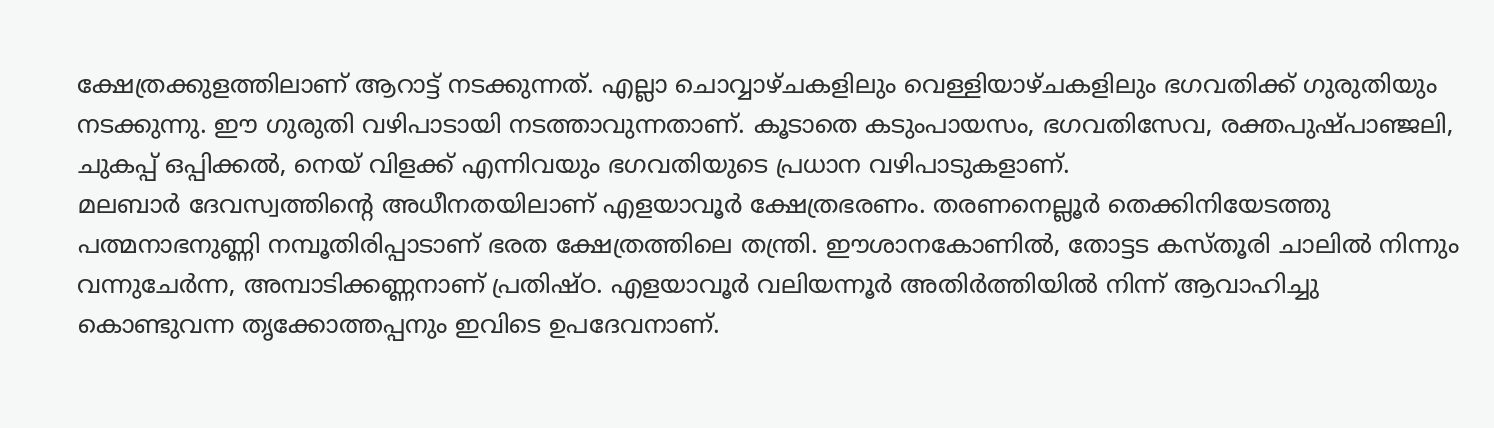ക്ഷേത്രക്കുളത്തിലാണ് ആറാട്ട് നടക്കുന്നത്. എല്ലാ ചൊവ്വാഴ്ചകളിലും വെള്ളിയാഴ്ചകളിലും ഭഗവതിക്ക് ഗുരുതിയും നടക്കുന്നു. ഈ ഗുരുതി വഴിപാടായി നടത്താവുന്നതാണ്. കൂടാതെ കടുംപായസം, ഭഗവതിസേവ, രക്തപുഷ്പാഞ്ജലി, ചുകപ്പ് ഒപ്പിക്കല്‍, നെയ് വിളക്ക് എന്നിവയും ഭഗവതിയുടെ പ്രധാന വഴിപാടുകളാണ്.
മലബാര്‍ ദേവസ്വത്തിന്റെ അധീനതയിലാണ് എളയാവൂര്‍ ക്ഷേത്രഭരണം. തരണനെല്ലൂര്‍ തെക്കിനിയേടത്തു പത്മനാഭനുണ്ണി നമ്പൂതിരിപ്പാടാണ് ഭരത ക്ഷേത്രത്തിലെ തന്ത്രി. ഈശാനകോണില്‍, തോട്ടട കസ്തൂരി ചാലില്‍ നിന്നും വന്നുചേര്‍ന്ന, അമ്പാടിക്കണ്ണനാണ് പ്രതിഷ്ഠ. എളയാവൂര്‍ വലിയന്നൂര്‍ അതിര്‍ത്തിയില്‍ നിന്ന് ആവാഹിച്ചു കൊണ്ടുവന്ന തൃക്കോത്തപ്പനും ഇവിടെ ഉപദേവനാണ്.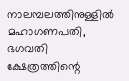നാലമ്പലത്തിനുള്ളില്‍ മഹാഗണപതി, ഭഗവതി ക്ഷേത്രത്തിന്റെ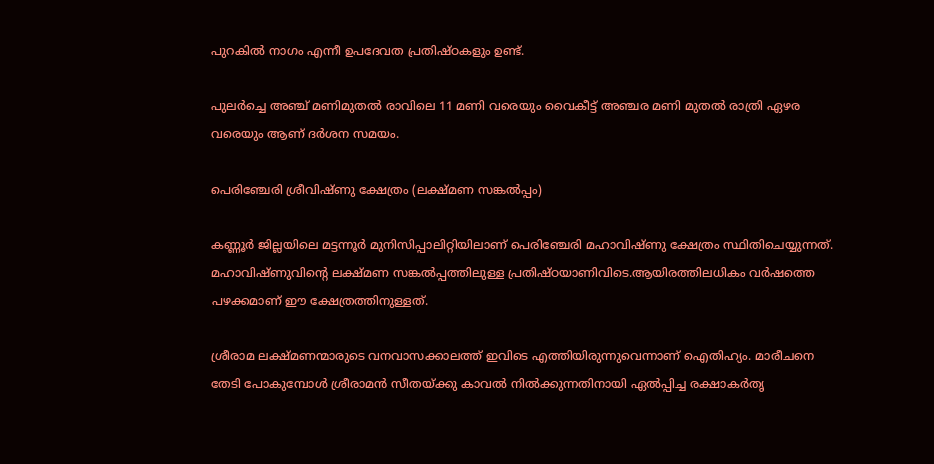പുറകില്‍ നാഗം എന്നീ ഉപദേവത പ്രതിഷ്ഠകളും ഉണ്ട്.

പുലര്‍ച്ചെ അഞ്ച് മണിമുതല്‍ രാവിലെ 11 മണി വരെയും വൈകീട്ട് അഞ്ചര മണി മുതല്‍ രാത്രി ഏഴര വരെയും ആണ് ദര്‍ശന സമയം.

പെരിഞ്ചേരി ശ്രീവിഷ്ണു ക്ഷേത്രം (ലക്ഷ്മണ സങ്കല്‍പ്പം)

കണ്ണൂര്‍ ജില്ലയിലെ മട്ടന്നൂര്‍ മുനിസിപ്പാലിറ്റിയിലാണ് പെരിഞ്ചേരി മഹാവിഷ്ണു ക്ഷേത്രം സ്ഥിതിചെയ്യുന്നത്. മഹാവിഷ്ണുവിന്റെ ലക്ഷ്മണ സങ്കല്‍പ്പത്തിലുള്ള പ്രതിഷ്ഠയാണിവിടെ.ആയിരത്തിലധികം വര്‍ഷത്തെ പഴക്കമാണ് ഈ ക്ഷേത്രത്തിനുള്ളത്.

ശ്രീരാമ ലക്ഷ്മണന്മാരുടെ വനവാസക്കാലത്ത് ഇവിടെ എത്തിയിരുന്നുവെന്നാണ് ഐതിഹ്യം. മാരീചനെ തേടി പോകുമ്പോള്‍ ശ്രീരാമന്‍ സീതയ്‌ക്കു കാവല്‍ നില്‍ക്കുന്നതിനായി ഏല്‍പ്പിച്ച രക്ഷാകര്‍തൃ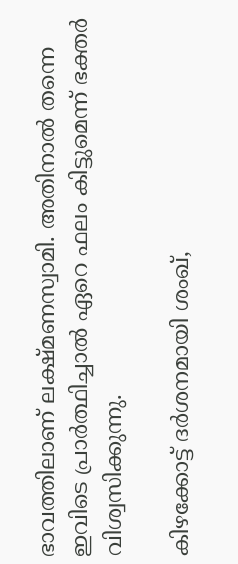ഭാവത്തിലാണ് ലക്ഷ്മണസ്വാമി. അതിനാല്‍ തന്നെ ഇവിടെ പ്രാര്‍ത്ഥിച്ചാല്‍ ഏറെ ഫലം കിട്ടുമെന്ന് ഭക്തര്‍ വിശ്വസിക്കുന്നു.

കിഴക്കോട്ട് ദര്‍ശനമായി ശംഖ്,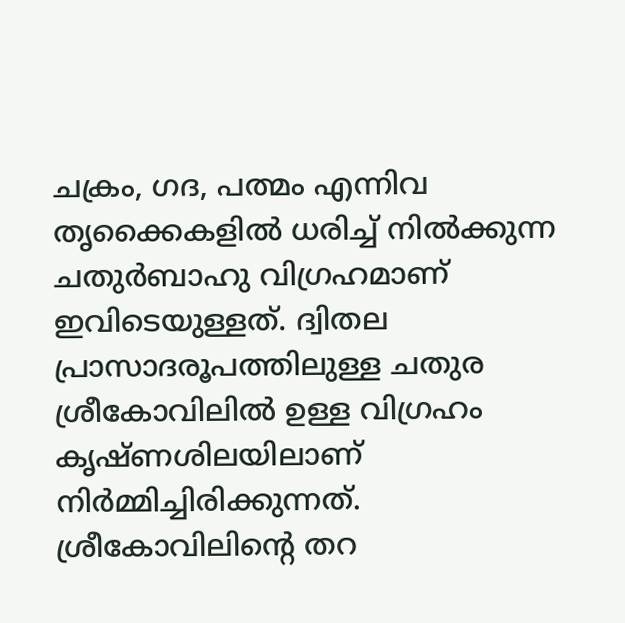ചക്രം, ഗദ, പത്മം എന്നിവ തൃക്കൈകളില്‍ ധരിച്ച് നില്‍ക്കുന്ന ചതുര്‍ബാഹു വിഗ്രഹമാണ് ഇവിടെയുള്ളത്. ദ്വിതല പ്രാസാദരൂപത്തിലുള്ള ചതുര ശ്രീകോവിലില്‍ ഉള്ള വിഗ്രഹം കൃഷ്ണശിലയിലാണ് നിര്‍മ്മിച്ചിരിക്കുന്നത്. ശ്രീകോവിലിന്റെ തറ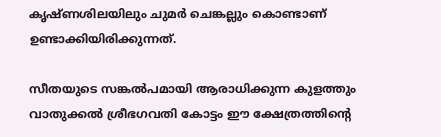കൃഷ്ണശിലയിലും ചുമര്‍ ചെങ്കല്ലും കൊണ്ടാണ് ഉണ്ടാക്കിയിരിക്കുന്നത്.

സീതയുടെ സങ്കല്‍പമായി ആരാധിക്കുന്ന കുളത്തും വാതുക്കല്‍ ശ്രീഭഗവതി കോട്ടം ഈ ക്ഷേത്രത്തിന്റെ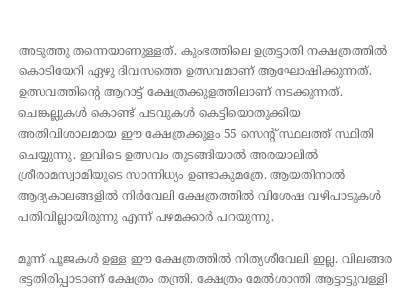അടുത്തു തന്നെയാണുള്ളത്. കുംഭത്തിലെ ഉത്രട്ടാതി നക്ഷത്രത്തില്‍ കൊടിയേറി ഏഴു ദിവസത്തെ ഉത്സവമാണ് ആഘോഷിക്കുന്നത്. ഉത്സവത്തിന്റെ ആറാട്ട് ക്ഷേത്രക്കുളത്തിലാണ് നടക്കുന്നത്. ചെങ്കല്ലുകള്‍ കൊണ്ട് പടവുകള്‍ കെട്ടിയൊതുക്കിയ അതിവിശാലമായ ഈ ക്ഷേത്രക്കുളം 55 സെന്റ് സ്ഥലത്ത് സ്ഥിതി ചെയ്യുന്നു. ഇവിടെ ഉത്സവം തുടങ്ങിയാല്‍ അരയാലില്‍ ശ്രീരാമസ്വാമിയുടെ സാന്നിധ്യം ഉണ്ടാകുമത്രേ. ആയതിനാല്‍ ആദ്യകാലങ്ങളില്‍ നിര്‍വേലി ക്ഷേത്രത്തില്‍ വിശേഷ വഴിപാടുകള്‍ പതിവില്ലായിരുന്നു എന്ന് പഴമക്കാര്‍ പറയുന്നു.

മൂന്ന് പൂജകള്‍ ഉള്ള ഈ ക്ഷേത്രത്തില്‍ നിത്യശീവേലി ഇല്ല. വിലങ്ങര ഭട്ടതിരിപ്പാടാണ് ക്ഷേത്രം തന്ത്രി. ക്ഷേത്രം മേല്‍ശാന്തി ആട്ടാട്ടുവള്ളി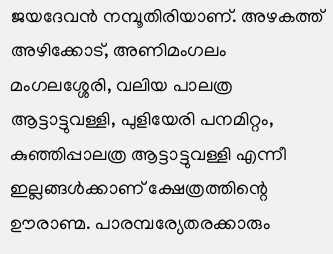ജയദേവന്‍ നമ്പൂതിരിയാണ്. അഴകത്ത് അഴിക്കോട്, അണിമംഗലം മംഗലശ്ശേരി, വലിയ പാലത്ര ആട്ടാട്ടുവള്ളി, പുളിയേരി പനമിറ്റം, കുഞ്ഞിപ്പാലത്ര ആട്ടാട്ടുവള്ളി എന്നീ ഇല്ലങ്ങള്‍ക്കാണ് ക്ഷേത്രത്തിന്റെ ഊരാണ്മ. പാരമ്പര്യേതരക്കാരും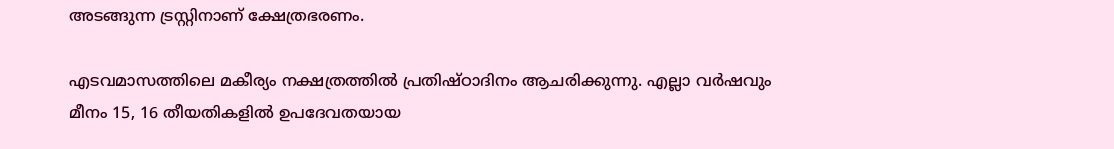അടങ്ങുന്ന ട്രസ്റ്റിനാണ് ക്ഷേത്രഭരണം.

എടവമാസത്തിലെ മകീര്യം നക്ഷത്രത്തില്‍ പ്രതിഷ്ഠാദിനം ആചരിക്കുന്നു. എല്ലാ വര്‍ഷവും മീനം 15, 16 തീയതികളില്‍ ഉപദേവതയായ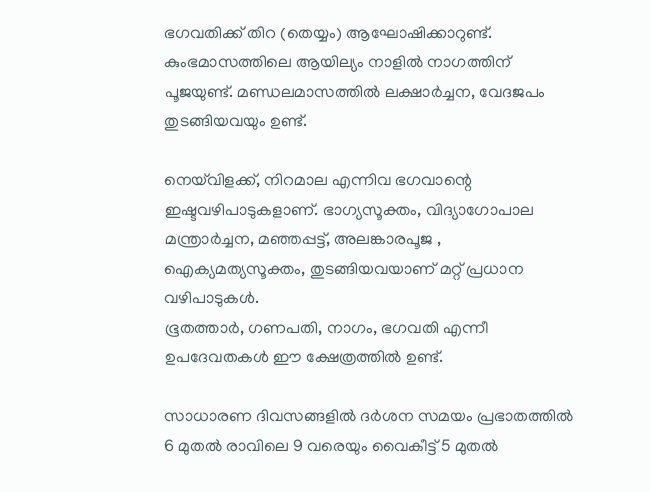ഭഗവതിക്ക് തിറ (തെയ്യം) ആഘോഷിക്കാറുണ്ട്. കുംഭമാസത്തിലെ ആയില്യം നാളില്‍ നാഗത്തിന് പൂജയുണ്ട്. മണ്ഡലമാസത്തില്‍ ലക്ഷാര്‍ച്ചന, വേദജപം തുടങ്ങിയവയും ഉണ്ട്.

നെയ്‌വിളക്ക്, നിറമാല എന്നിവ ഭഗവാന്റെ ഇഷ്ടവഴിപാടുകളാണ്. ഭാഗ്യസൂക്തം, വിദ്യാഗോപാല മന്ത്രാര്‍ച്ചന, മഞ്ഞപ്പട്ട്, അലങ്കാരപൂജ , ഐക്യമത്യസൂക്തം, തുടങ്ങിയവയാണ് മറ്റ് പ്രധാന വഴിപാടുകള്‍.
ഭൂതത്താര്‍, ഗണപതി, നാഗം, ഭഗവതി എന്നീ ഉപദേവതകള്‍ ഈ ക്ഷേത്രത്തില്‍ ഉണ്ട്.

സാധാരണ ദിവസങ്ങളില്‍ ദര്‍ശന സമയം പ്രഭാതത്തില്‍ 6 മുതല്‍ രാവിലെ 9 വരെയും വൈകീട്ട് 5 മുതല്‍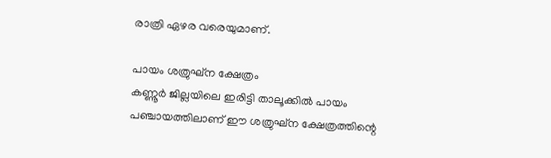രാത്രി ഏഴര വരെയുമാണ്.

പായം ശത്രുഘ്‌ന ക്ഷേത്രം
കണ്ണൂര്‍ ജില്ലയിലെ ഇരിട്ടി താലൂക്കില്‍ പായം പഞ്ചായത്തിലാണ് ഈ ശത്രുഘ്‌ന ക്ഷേത്രത്തിന്റെ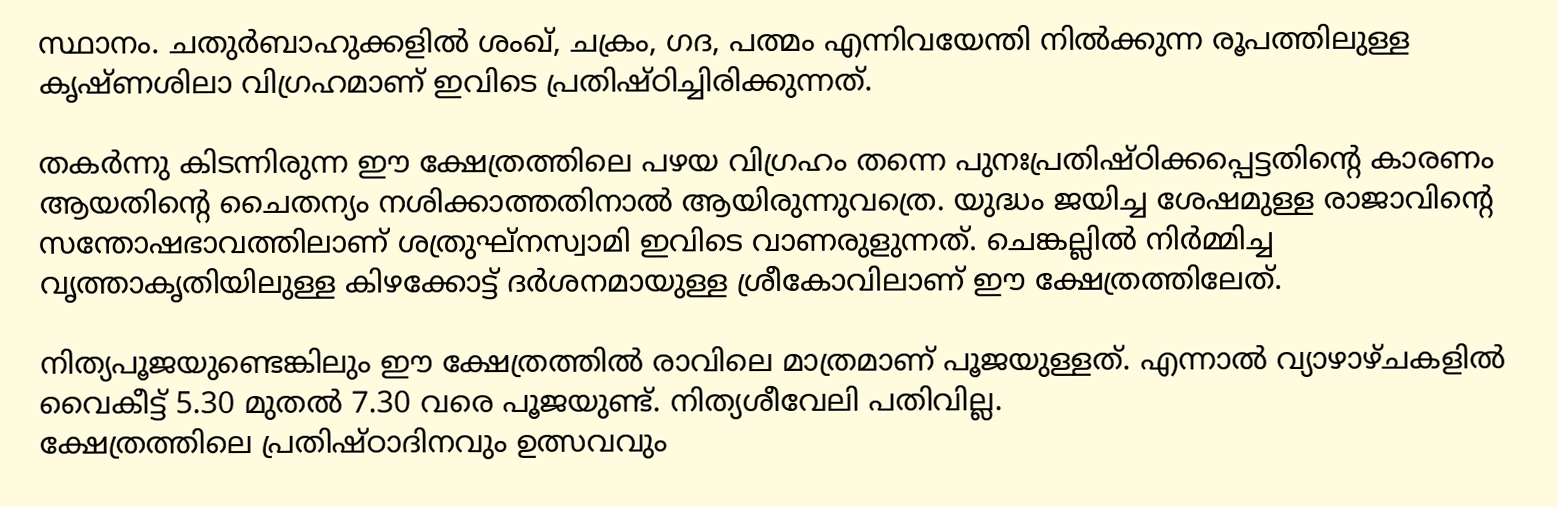സ്ഥാനം. ചതുര്‍ബാഹുക്കളില്‍ ശംഖ്, ചക്രം, ഗദ, പത്മം എന്നിവയേന്തി നില്‍ക്കുന്ന രൂപത്തിലുള്ള കൃഷ്ണശിലാ വിഗ്രഹമാണ് ഇവിടെ പ്രതിഷ്ഠിച്ചിരിക്കുന്നത്.

തകര്‍ന്നു കിടന്നിരുന്ന ഈ ക്ഷേത്രത്തിലെ പഴയ വിഗ്രഹം തന്നെ പുനഃപ്രതിഷ്ഠിക്കപ്പെട്ടതിന്റെ കാരണം ആയതിന്റെ ചൈതന്യം നശിക്കാത്തതിനാല്‍ ആയിരുന്നുവത്രെ. യുദ്ധം ജയിച്ച ശേഷമുള്ള രാജാവിന്റെ സന്തോഷഭാവത്തിലാണ് ശത്രുഘ്‌നസ്വാമി ഇവിടെ വാണരുളുന്നത്. ചെങ്കല്ലില്‍ നിര്‍മ്മിച്ച വൃത്താകൃതിയിലുള്ള കിഴക്കോട്ട് ദര്‍ശനമായുള്ള ശ്രീകോവിലാണ് ഈ ക്ഷേത്രത്തിലേത്.

നിത്യപൂജയുണ്ടെങ്കിലും ഈ ക്ഷേത്രത്തില്‍ രാവിലെ മാത്രമാണ് പൂജയുള്ളത്. എന്നാല്‍ വ്യാഴാഴ്ചകളില്‍ വൈകീട്ട് 5.30 മുതല്‍ 7.30 വരെ പൂജയുണ്ട്. നിത്യശീവേലി പതിവില്ല.
ക്ഷേത്രത്തിലെ പ്രതിഷ്ഠാദിനവും ഉത്സവവും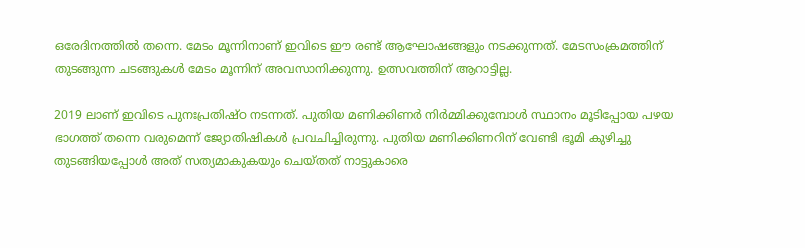ഒരേദിനത്തില്‍ തന്നെ. മേടം മൂന്നിനാണ് ഇവിടെ ഈ രണ്ട് ആഘോഷങ്ങളും നടക്കുന്നത്. മേടസംക്രമത്തിന് തുടങ്ങുന്ന ചടങ്ങുകള്‍ മേടം മൂന്നിന് അവസാനിക്കുന്നു. ഉത്സവത്തിന് ആറാട്ടില്ല.

2019 ലാണ് ഇവിടെ പുനഃപ്രതിഷ്ഠ നടന്നത്. പുതിയ മണിക്കിണര്‍ നിര്‍മ്മിക്കുമ്പോള്‍ സ്ഥാനം മൂടിപ്പോയ പഴയ ഭാഗത്ത് തന്നെ വരുമെന്ന് ജ്യോതിഷികള്‍ പ്രവചിച്ചിരുന്നു. പുതിയ മണിക്കിണറിന് വേണ്ടി ഭൂമി കുഴിച്ചു തുടങ്ങിയപ്പോള്‍ അത് സത്യമാകുകയും ചെയ്തത് നാട്ടുകാരെ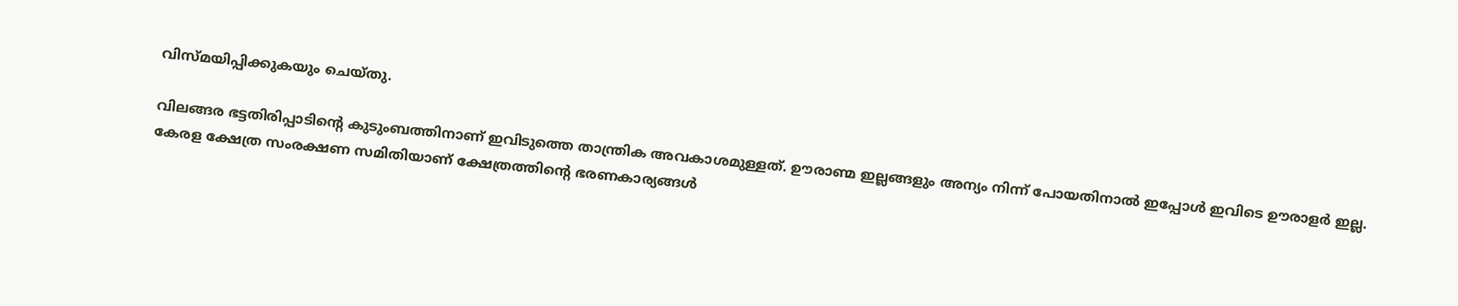വിസ്മയിപ്പിക്കുകയും ചെയ്തു.

വിലങ്ങര ഭട്ടതിരിപ്പാടിന്റെ കുടുംബത്തിനാണ് ഇവിടുത്തെ താന്ത്രിക അവകാശമുള്ളത്. ഊരാണ്മ ഇല്ലങ്ങളും അന്യം നിന്ന് പോയതിനാല്‍ ഇപ്പോള്‍ ഇവിടെ ഊരാളര്‍ ഇല്ല. കേരള ക്ഷേത്ര സംരക്ഷണ സമിതിയാണ് ക്ഷേത്രത്തിന്റെ ഭരണകാര്യങ്ങള്‍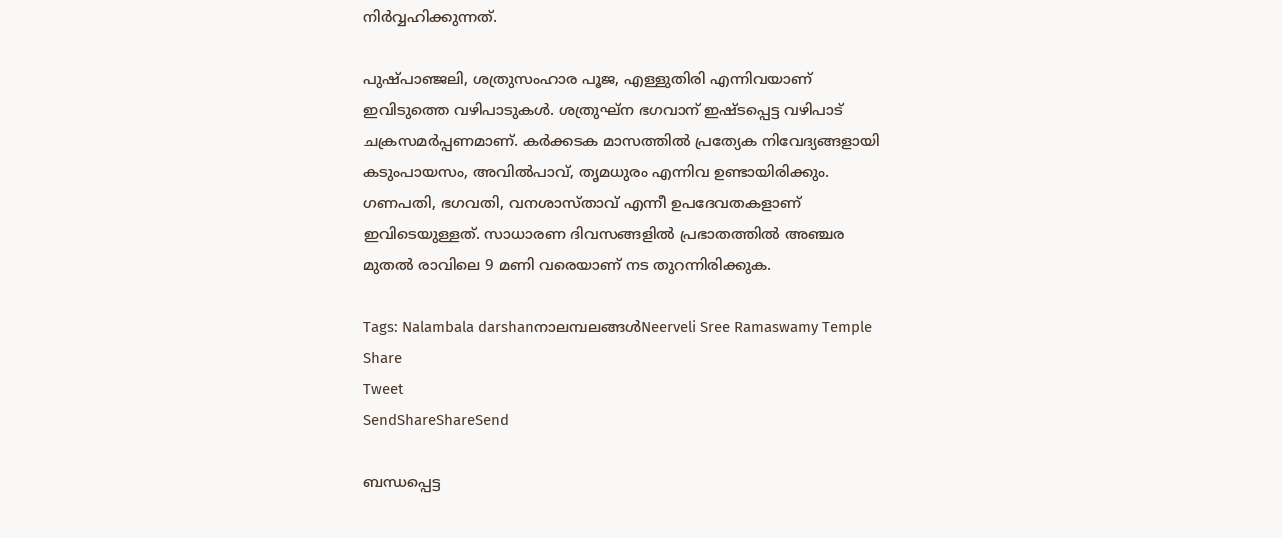നിര്‍വ്വഹിക്കുന്നത്.

പുഷ്പാഞ്ജലി, ശത്രുസംഹാര പൂജ, എള്ളുതിരി എന്നിവയാണ് ഇവിടുത്തെ വഴിപാടുകള്‍. ശത്രുഘ്‌ന ഭഗവാന് ഇഷ്ടപ്പെട്ട വഴിപാട് ചക്രസമര്‍പ്പണമാണ്. കര്‍ക്കടക മാസത്തില്‍ പ്രത്യേക നിവേദ്യങ്ങളായി കടുംപായസം, അവില്‍പാവ്, തൃമധുരം എന്നിവ ഉണ്ടായിരിക്കും.
ഗണപതി, ഭഗവതി, വനശാസ്താവ് എന്നീ ഉപദേവതകളാണ് ഇവിടെയുള്ളത്. സാധാരണ ദിവസങ്ങളില്‍ പ്രഭാതത്തില്‍ അഞ്ചര മുതല്‍ രാവിലെ 9 മണി വരെയാണ് നട തുറന്നിരിക്കുക.

Tags: Nalambala darshanനാലമ്പലങ്ങള്‍Neerveli Sree Ramaswamy Temple
Share
Tweet
SendShareShareSend

ബന്ധപ്പെട്ട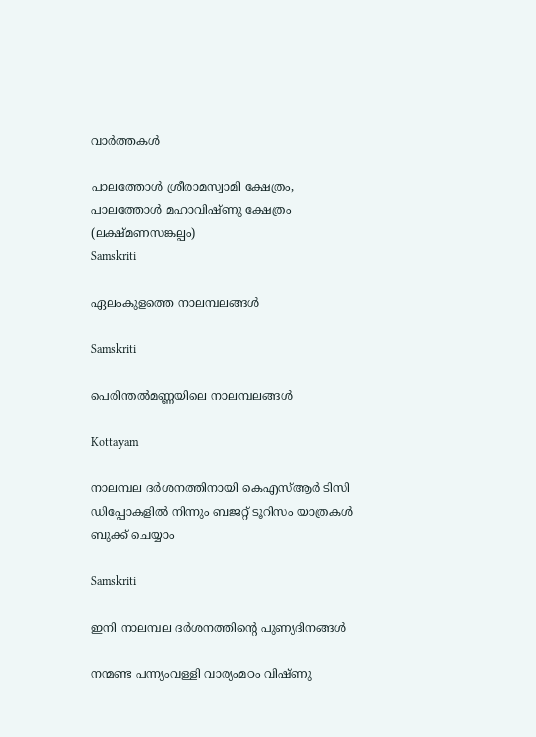വാര്‍ത്തകള്‍

പാലത്തോള്‍ ശ്രീരാമസ്വാമി ക്ഷേത്രം, പാലത്തോള്‍ മഹാവിഷ്ണു ക്ഷേത്രം (ലക്ഷ്മണസങ്കല്പം)
Samskriti

ഏലംകുളത്തെ നാലമ്പലങ്ങള്‍

Samskriti

പെരിന്തല്‍മണ്ണയിലെ നാലമ്പലങ്ങള്‍

Kottayam

നാലമ്പല ദര്‍ശനത്തിനായി കെഎസ്ആര്‍ ടിസി ഡിപ്പോകളില്‍ നിന്നും ബജറ്റ് ടൂറിസം യാത്രകള്‍ ബുക്ക് ചെയ്യാം

Samskriti

ഇനി നാലമ്പല ദര്‍ശനത്തിന്റെ പുണ്യദിനങ്ങള്‍

നന്മണ്ട പന്ന്യംവള്ളി വാര്യംമഠം വിഷ്ണു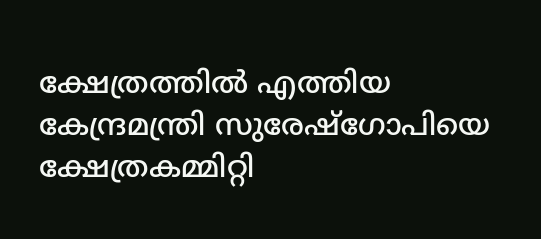ക്ഷേത്രത്തില്‍ എത്തിയ കേന്ദ്രമന്ത്രി സുരേഷ്ഗോപിയെ ക്ഷേത്രകമ്മിറ്റി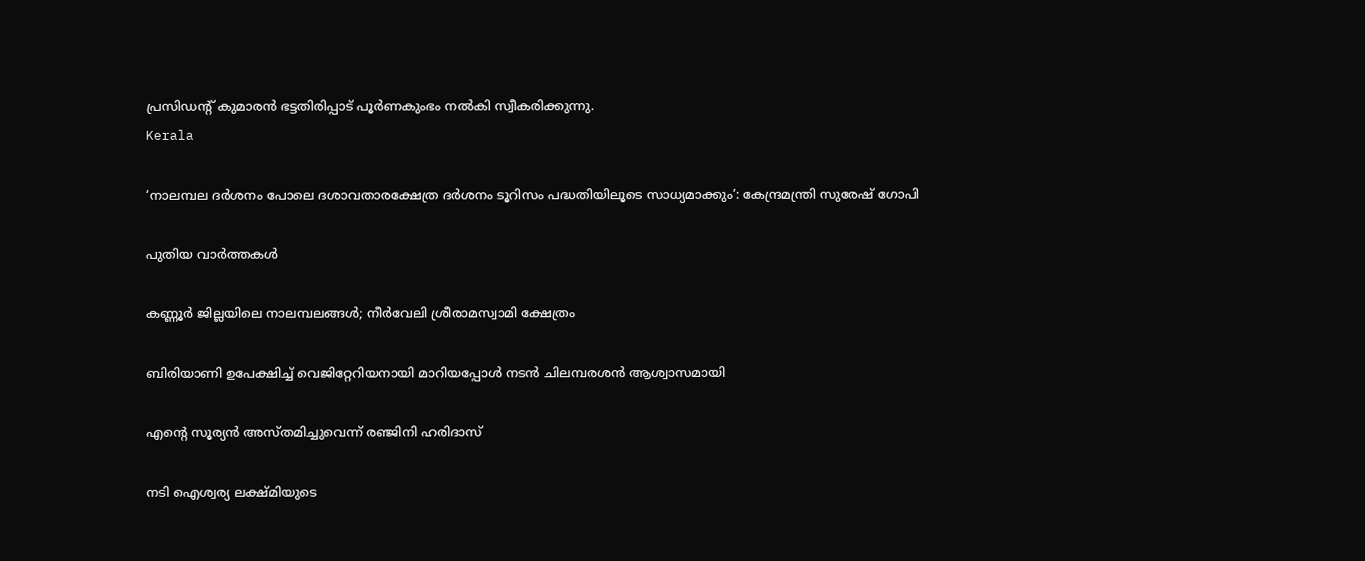പ്രസിഡന്റ് കുമാരന്‍ ഭട്ടതിരിപ്പാട് പൂര്‍ണകുംഭം നല്‍കി സ്വീകരിക്കുന്നു.
Kerala

‘നാലമ്പല ദര്‍ശനം പോലെ ദശാവതാരക്ഷേത്ര ദര്‍ശനം ടൂറിസം പദ്ധതിയിലൂടെ സാധ്യമാക്കും’: കേന്ദ്രമന്ത്രി സുരേഷ് ഗോപി

പുതിയ വാര്‍ത്തകള്‍

കണ്ണൂര്‍ ജില്ലയിലെ നാലമ്പലങ്ങള്‍; നീര്‍വേലി ശ്രീരാമസ്വാമി ക്ഷേത്രം

ബിരിയാണി ഉപേക്ഷിച്ച്‌ വെജിറ്റേറിയനായി മാറിയപ്പോള്‍ നടന്‍ ചിലമ്പരശൻ ആശ്വാസമായി

എന്റെ സൂര്യന്‍ അസ്തമിച്ചുവെന്ന് രഞ്ജിനി ഹരിദാസ്

നടി ഐശ്വര്യ ലക്ഷ്മിയുടെ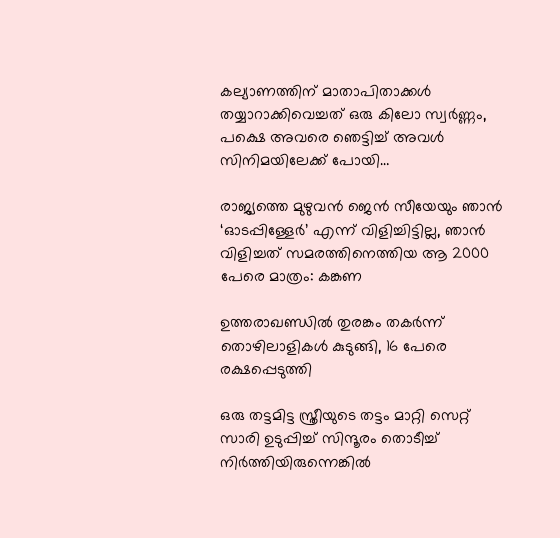കല്യാണത്തിന് മാതാപിതാക്കള്‍ തയ്യാറാക്കിവെച്ചത് ഒരു കിലോ സ്വര്‍ണ്ണം, പക്ഷെ അവരെ ഞെട്ടിച്ച് അവള്‍ സിനിമയിലേക്ക് പോയി…

രാജ്യത്തെ മുഴുവൻ ജെന്‍ സീയേയും ഞാൻ ‘ഓടപ്പിള്ളേര്‍’ എന്ന് വിളിച്ചിട്ടില്ല, ഞാന്‍ വിളിച്ചത് സമരത്തിനെത്തിയ ആ 2000 പേരെ മാത്രം: കങ്കണ

ഉത്തരാഖണ്ഡില്‍ തുരങ്കം തകര്‍ന്ന് തൊഴിലാളികള്‍ കുടുങ്ങി, 16 പേരെ രക്ഷപ്പെടുത്തി

ഒരു തട്ടമിട്ട സ്ത്രീയുടെ തട്ടം മാറ്റി സെറ്റ് സാരി ഉടുപ്പിച്ച് സിന്ദൂരം തൊടീച്ച് നിർത്തിയിരുന്നെങ്കിൽ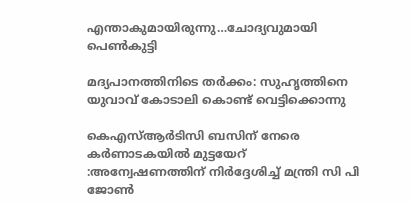എന്താകുമായിരുന്നു…ചോദ്യവുമായി പെണ്‍കുട്ടി

മദ്യപാനത്തിനിടെ തര്‍ക്കം: സുഹൃത്തിനെ യുവാവ് കോടാലി കൊണ്ട് വെട്ടിക്കൊന്നു

കെഎസ്ആര്‍ടിസി ബസിന് നേരെ കര്‍ണാടകയില്‍ മുട്ടയേറ് :അന്വേഷണത്തിന് നിര്‍ദ്ദേശിച്ച് മന്ത്രി സി പി ജോണ്‍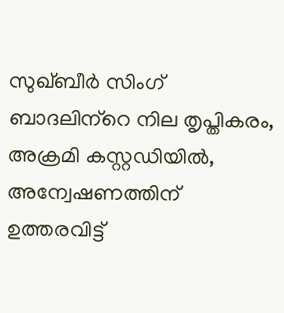സുഖ്ബീര്‍ സിംഗ് ബാദലിന്‌റെ നില തൃപ്തികരം, അക്രമി കസ്റ്റഡിയില്‍, അന്വേഷണത്തിന് ഉത്തരവിട്ട്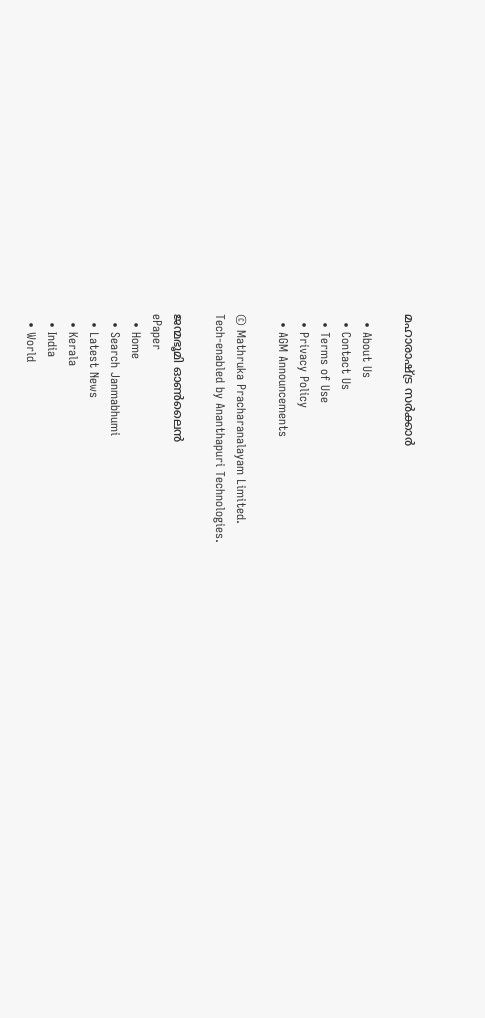മഹാരാഷ്‌ട്ര സര്‍ക്കാര്‍

  • About Us
  • Contact Us
  • Terms of Use
  • Privacy Policy
  • AGM Announcements

© Mathruka Pracharanalayam Limited.
Tech-enabled by Ananthapuri Technologies.

ജന്മഭൂമി ഓണ്‍ലൈന്‍
ePaper
  • Home
  • Search Janmabhumi
  • Latest News
  • Kerala
  • India
  • World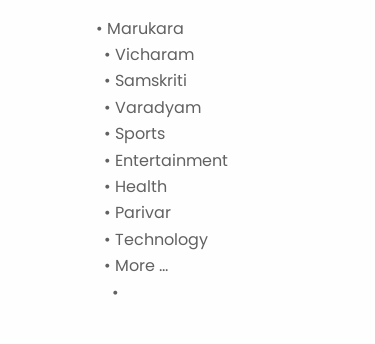• Marukara
  • Vicharam
  • Samskriti
  • Varadyam
  • Sports
  • Entertainment
  • Health
  • Parivar
  • Technology
  • More …
    •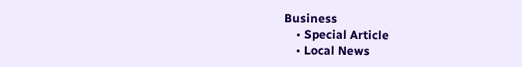Business
    • Special Article
    • Local News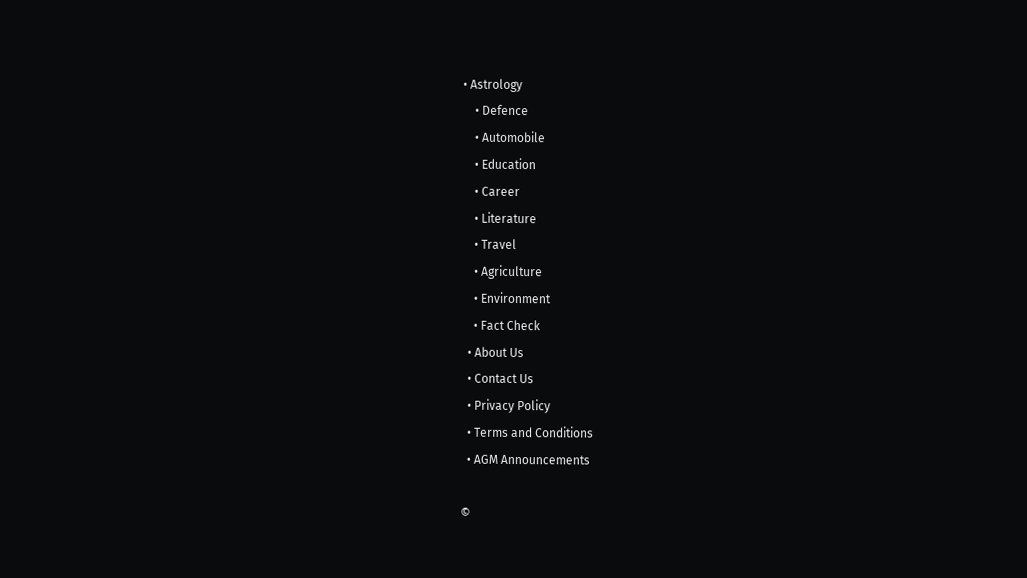• Astrology
    • Defence
    • Automobile
    • Education
    • Career
    • Literature
    • Travel
    • Agriculture
    • Environment
    • Fact Check
  • About Us
  • Contact Us
  • Privacy Policy
  • Terms and Conditions
  • AGM Announcements

©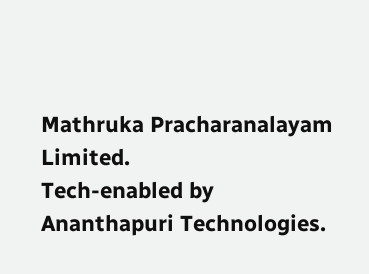Mathruka Pracharanalayam Limited.
Tech-enabled by Ananthapuri Technologies.